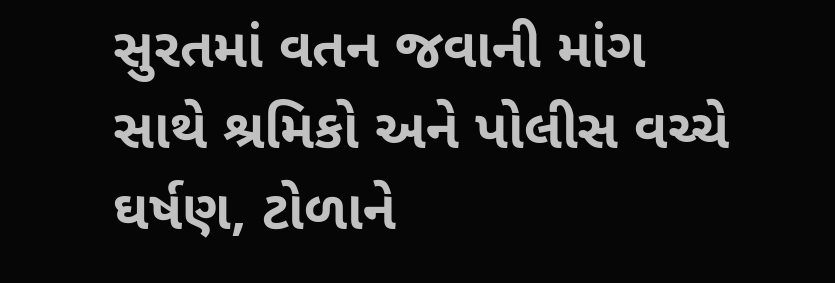સુરતમાં વતન જવાની માંગ સાથે શ્રમિકો અને પોલીસ વચ્ચે ઘર્ષણ, ટોળાને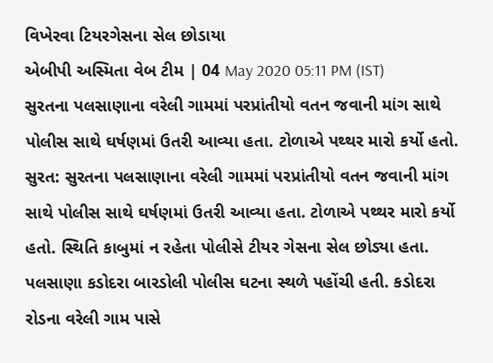વિખેરવા ટિયરગેસના સેલ છોડાયા
એબીપી અસ્મિતા વેબ ટીમ | 04 May 2020 05:11 PM (IST)
સુરતના પલસાણાના વરેલી ગામમાં પરપ્રાંતીયો વતન જવાની માંગ સાથે પોલીસ સાથે ઘર્ષણમાં ઉતરી આવ્યા હતા. ટોળાએ પથ્થર મારો કર્યો હતો.
સુરત: સુરતના પલસાણાના વરેલી ગામમાં પરપ્રાંતીયો વતન જવાની માંગ સાથે પોલીસ સાથે ઘર્ષણમાં ઉતરી આવ્યા હતા. ટોળાએ પથ્થર મારો કર્યો હતો. સ્થિતિ કાબુમાં ન રહેતા પોલીસે ટીયર ગેસના સેલ છોડ્યા હતા. પલસાણા કડોદરા બારડોલી પોલીસ ઘટના સ્થળે પહોંચી હતી. કડોદરા રોડના વરેલી ગામ પાસે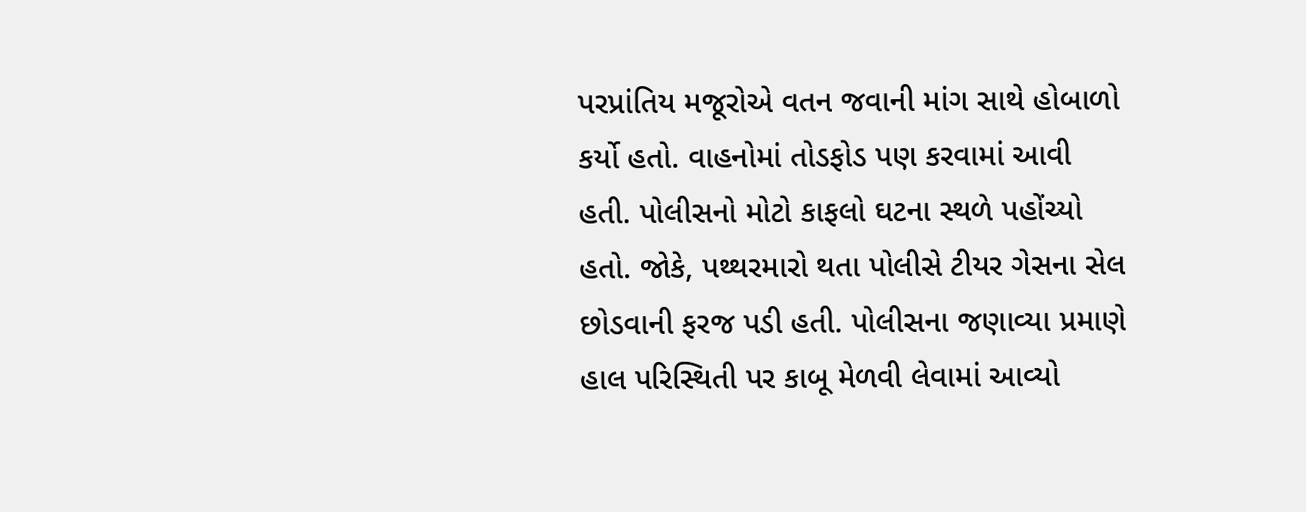પરપ્રાંતિય મજૂરોએ વતન જવાની માંગ સાથે હોબાળો કર્યો હતો. વાહનોમાં તોડફોડ પણ કરવામાં આવી હતી. પોલીસનો મોટો કાફલો ઘટના સ્થળે પહોંચ્યો હતો. જોકે, પથ્થરમારો થતા પોલીસે ટીયર ગેસના સેલ છોડવાની ફરજ પડી હતી. પોલીસના જણાવ્યા પ્રમાણે હાલ પરિસ્થિતી પર કાબૂ મેળવી લેવામાં આવ્યો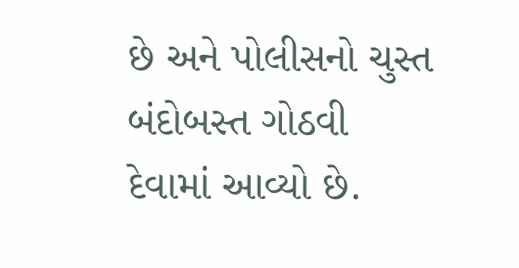છે અને પોલીસનો ચુસ્ત બંદોબસ્ત ગોઠવી દેવામાં આવ્યો છે.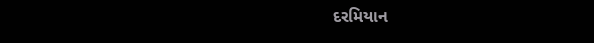દરમિયાન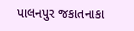પાલનપુર જકાતનાકા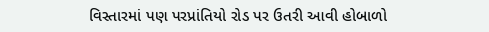વિસ્તારમાં પણ પરપ્રાંતિયો રોડ પર ઉતરી આવી હોબાળો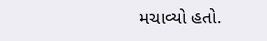મચાવ્યો હતો.